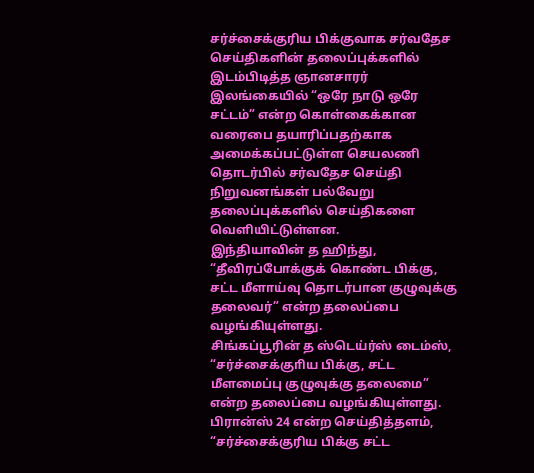சர்ச்சைக்குரிய பிக்குவாக சர்வதேச செய்திகளின் தலைப்புக்களில் இடம்பிடித்த ஞானசாரர்
இலங்கையில் “ஒரே நாடு ஒரே சட்டம்” என்ற கொள்கைக்கான வரைபை தயாரிப்பதற்காக அமைக்கப்பட்டுள்ள செயலணி தொடர்பில் சர்வதேச செய்தி நிறுவனங்கள் பல்வேறு தலைப்புக்களில் செய்திகளை வெளியிட்டுள்ளன.
இந்தியாவின் த ஹிந்து, “தீவிரப்போக்குக் கொண்ட பிக்கு, சட்ட மீளாய்வு தொடர்பான குழுவுக்கு தலைவர்” என்ற தலைப்பை வழங்கியுள்ளது.
சிங்கப்பூரின் த ஸ்டெய்ர்ஸ் டைம்ஸ், “சர்ச்சைக்குாிய பிக்கு, சட்ட மீளமைப்பு குழுவுக்கு தலைமை” என்ற தலைப்பை வழங்கியுள்ளது.
பிரான்ஸ் 24 என்ற செய்தித்தளம், “சர்ச்சைக்குரிய பிக்கு சட்ட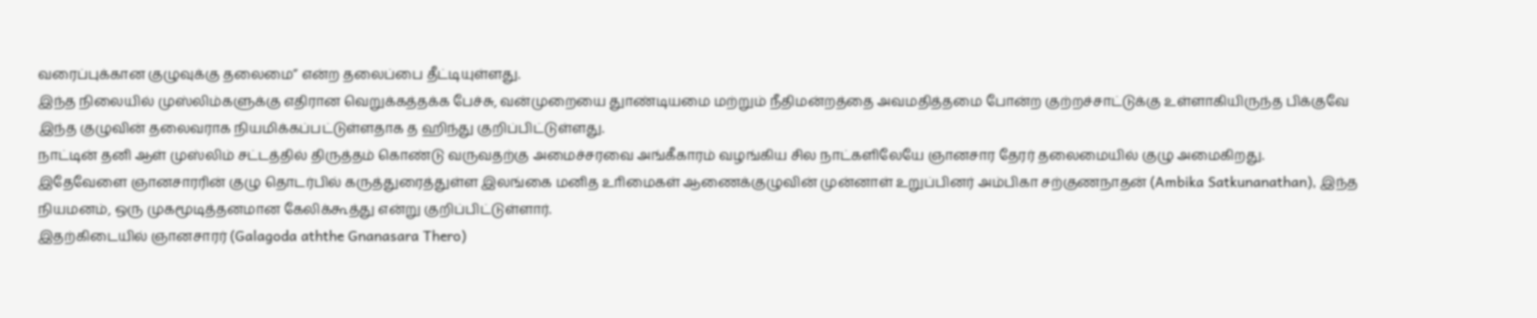வரைப்புக்கான குழுவுக்கு தலைமை” என்ற தலைப்பை தீட்டியுள்ளது.
இந்த நிலையில் முஸ்லிம்களுக்கு எதிரான வெறுக்கத்தக்க பேச்சு, வன்முறையை துாண்டியமை மற்றும் நீதிமன்றத்தை அவமதித்தமை போன்ற குற்றச்சாட்டுக்கு உள்ளாகியிருந்த பிக்குவே இந்த குழுவின் தலைவராக நியமிக்கப்பட்டுள்ளதாக த ஹிந்து குறிப்பிட்டுள்ளது.
நாட்டின் தனி ஆள் முஸ்லிம் சட்டத்தில் திருத்தம் கொண்டு வருவதற்கு அமைச்சரவை அங்கீகாரம் வழங்கிய சில நாட்களிலேயே ஞானசார தேரர் தலைமையில் குழு அமைகிறது.
இதேவேளை ஞானசாரரின் குழு தொடர்பில் கருத்துரைத்துள்ள இலங்கை மனித உாிமைகள் ஆணைக்குழுவின் முன்னாள் உறுப்பினர் அம்பிகா சற்குணநாதன் (Ambika Satkunanathan), இந்த நியமனம், ஒரு முகமூடித்தனமான கேலிக்கூத்து என்று குறிப்பிட்டுள்ளார்.
இதற்கிடையில் ஞானசாரர் (Galagoda aththe Gnanasara Thero)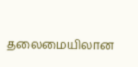தலைமையிலான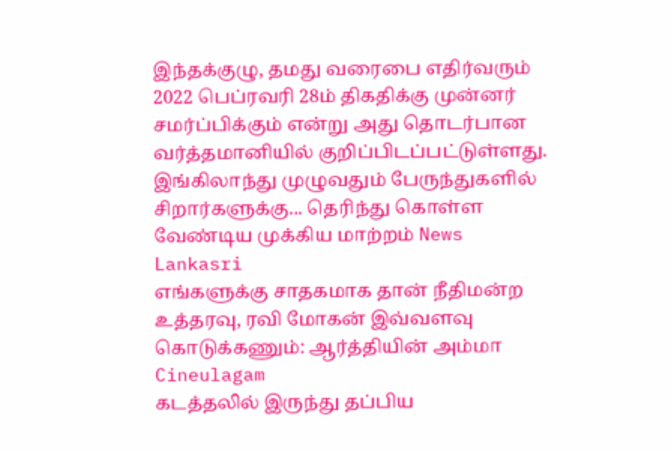இந்தக்குழு, தமது வரைபை எதிர்வரும் 2022 பெப்ரவரி 28ம் திகதிக்கு முன்னர் சமர்ப்பிக்கும் என்று அது தொடர்பான வர்த்தமானியில் குறிப்பிடப்பட்டுள்ளது.
இங்கிலாந்து முழுவதும் பேருந்துகளில் சிறார்களுக்கு... தெரிந்து கொள்ள வேண்டிய முக்கிய மாற்றம் News Lankasri
எங்களுக்கு சாதகமாக தான் நீதிமன்ற உத்தரவு, ரவி மோகன் இவ்வளவு கொடுக்கணும்: ஆர்த்தியின் அம்மா Cineulagam
கடத்தலில் இருந்து தப்பிய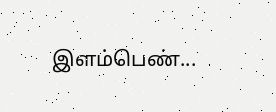இளம்பெண்...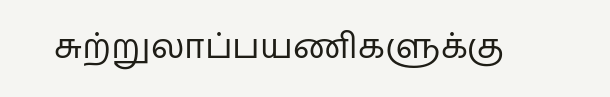சுற்றுலாப்பயணிகளுக்கு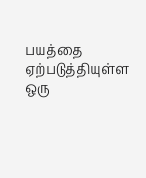பயத்தை ஏற்படுத்தியுள்ள ஒரு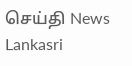செய்தி News Lankasri